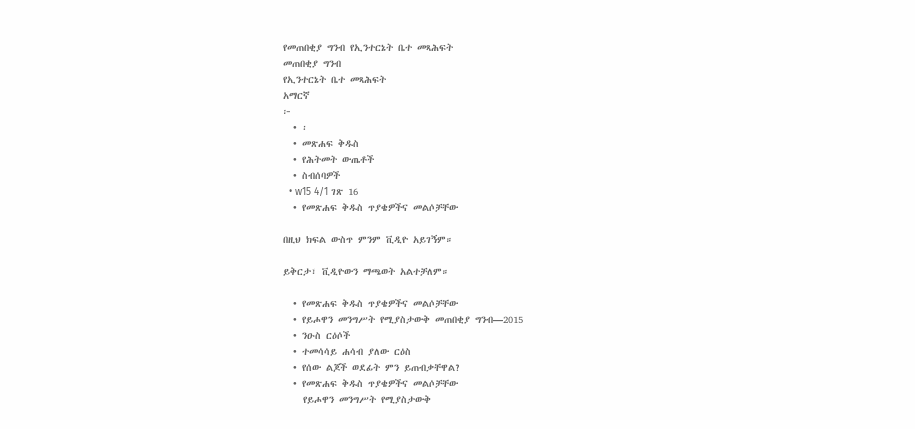የመጠበቂያ ግንብ የኢንተርኔት ቤተ መጻሕፍት
መጠበቂያ ግንብ
የኢንተርኔት ቤተ መጻሕፍት
አማርኛ
፦
  • ፡
  • መጽሐፍ ቅዱስ
  • የሕትመት ውጤቶች
  • ስብሰባዎች
  • w15 4/1 ገጽ 16
  • የመጽሐፍ ቅዱስ ጥያቄዎችና መልሶቻቸው

በዚህ ክፍል ውስጥ ምንም ቪዲዮ አይገኝም።

ይቅርታ፣ ቪዲዮውን ማጫወት አልተቻለም።

  • የመጽሐፍ ቅዱስ ጥያቄዎችና መልሶቻቸው
  • የይሖዋን መንግሥት የሚያስታውቅ መጠበቂያ ግንብ—2015
  • ንዑስ ርዕሶች
  • ተመሳሳይ ሐሳብ ያለው ርዕስ
  • የሰው ልጆች ወደፊት ምን ይጠብቃቸዋል?
  • የመጽሐፍ ቅዱስ ጥያቄዎችና መልሶቻቸው
    የይሖዋን መንግሥት የሚያስታውቅ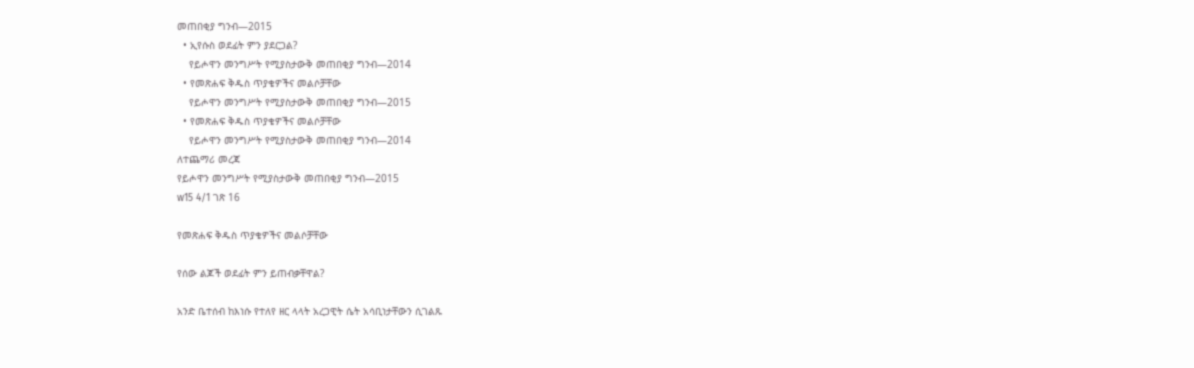መጠበቂያ ግንብ—2015
  • ኢየሱስ ወደፊት ምን ያደርጋል?
    የይሖዋን መንግሥት የሚያስታውቅ መጠበቂያ ግንብ—2014
  • የመጽሐፍ ቅዱስ ጥያቄዎችና መልሶቻቸው
    የይሖዋን መንግሥት የሚያስታውቅ መጠበቂያ ግንብ—2015
  • የመጽሐፍ ቅዱስ ጥያቄዎችና መልሶቻቸው
    የይሖዋን መንግሥት የሚያስታውቅ መጠበቂያ ግንብ—2014
ለተጨማሪ መረጃ
የይሖዋን መንግሥት የሚያስታውቅ መጠበቂያ ግንብ—2015
w15 4/1 ገጽ 16

የመጽሐፍ ቅዱስ ጥያቄዎችና መልሶቻቸው

የሰው ልጆች ወደፊት ምን ይጠብቃቸዋል?

አንድ ቤተሰብ ከእነሱ የተለየ ዘር ላላት አረጋዊት ሴት አሳቢነታቸውን ሲገልጹ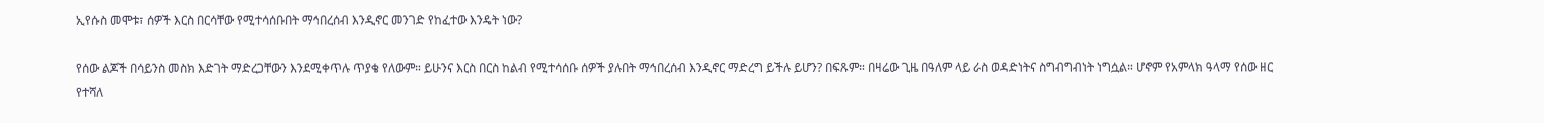ኢየሱስ መሞቱ፣ ሰዎች እርስ በርሳቸው የሚተሳሰቡበት ማኅበረሰብ እንዲኖር መንገድ የከፈተው እንዴት ነው?

የሰው ልጆች በሳይንስ መስክ እድገት ማድረጋቸውን እንደሚቀጥሉ ጥያቄ የለውም። ይሁንና እርስ በርስ ከልብ የሚተሳሰቡ ሰዎች ያሉበት ማኅበረሰብ እንዲኖር ማድረግ ይችሉ ይሆን? በፍጹም። በዛሬው ጊዜ በዓለም ላይ ራስ ወዳድነትና ስግብግብነት ነግሷል። ሆኖም የአምላክ ዓላማ የሰው ዘር የተሻለ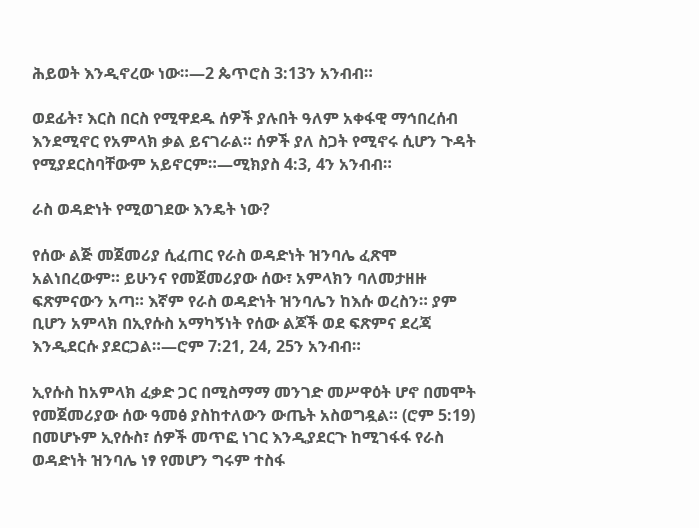ሕይወት እንዲኖረው ነው።—2 ጴጥሮስ 3:13ን አንብብ።

ወደፊት፣ እርስ በርስ የሚዋደዱ ሰዎች ያሉበት ዓለም አቀፋዊ ማኅበረሰብ እንደሚኖር የአምላክ ቃል ይናገራል። ሰዎች ያለ ስጋት የሚኖሩ ሲሆን ጉዳት የሚያደርስባቸውም አይኖርም።—ሚክያስ 4:3, 4ን አንብብ።

ራስ ወዳድነት የሚወገደው እንዴት ነው?

የሰው ልጅ መጀመሪያ ሲፈጠር የራስ ወዳድነት ዝንባሌ ፈጽሞ አልነበረውም። ይሁንና የመጀመሪያው ሰው፣ አምላክን ባለመታዘዙ ፍጽምናውን አጣ። እኛም የራስ ወዳድነት ዝንባሌን ከእሱ ወረስን። ያም ቢሆን አምላክ በኢየሱስ አማካኝነት የሰው ልጆች ወደ ፍጽምና ደረጃ እንዲደርሱ ያደርጋል።—ሮም 7:21, 24, 25ን አንብብ።

ኢየሱስ ከአምላክ ፈቃድ ጋር በሚስማማ መንገድ መሥዋዕት ሆኖ በመሞት የመጀመሪያው ሰው ዓመፅ ያስከተለውን ውጤት አስወግዷል። (ሮም 5:19) በመሆኑም ኢየሱስ፣ ሰዎች መጥፎ ነገር እንዲያደርጉ ከሚገፋፋ የራስ ወዳድነት ዝንባሌ ነፃ የመሆን ግሩም ተስፋ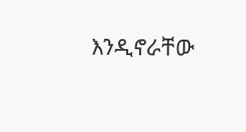እንዲኖራቸው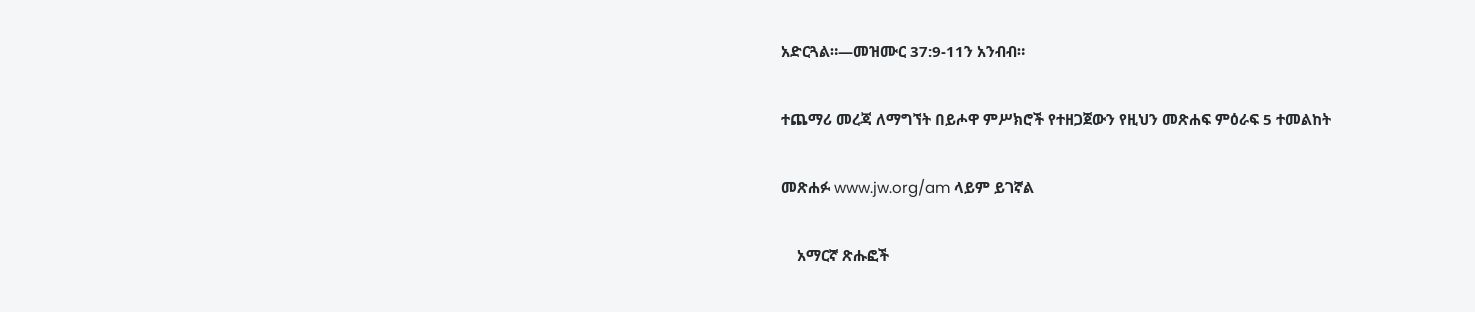አድርጓል።—መዝሙር 37:9-11ን አንብብ።

ተጨማሪ መረጃ ለማግኘት በይሖዋ ምሥክሮች የተዘጋጀውን የዚህን መጽሐፍ ምዕራፍ 5 ተመልከት

መጽሐፉ www.jw.org/am ላይም ይገኛል

    አማርኛ ጽሑፎች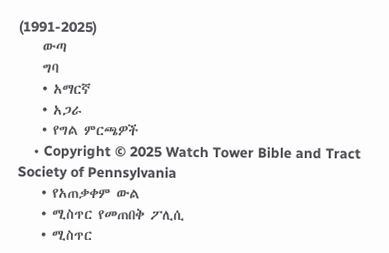(1991-2025)
    ውጣ
    ግባ
    • አማርኛ
    • አጋራ
    • የግል ምርጫዎች
    • Copyright © 2025 Watch Tower Bible and Tract Society of Pennsylvania
    • የአጠቃቀም ውል
    • ሚስጥር የመጠበቅ ፖሊሲ
    • ሚስጥር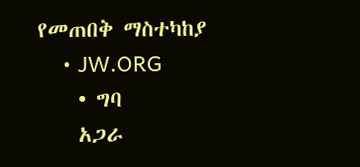የመጠበቅ ማስተካከያ
    • JW.ORG
    • ግባ
    አጋራ